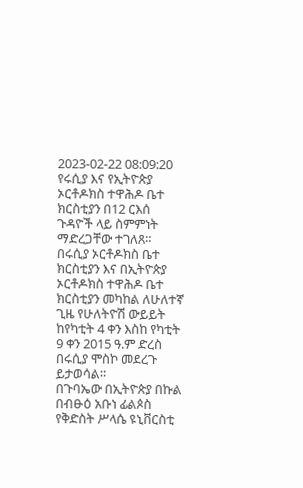2023-02-22 08:09:20
የሩሲያ እና የኢትዮጵያ ኦርቶዶክስ ተዋሕዶ ቤተ ክርስቲያን በ12 ርእሰ ጉዳዮች ላይ ስምምነት ማድረጋቸው ተገለጸ።
በሩሲያ ኦርቶዶክስ ቤተ ክርስቲያን እና በኢትዮጵያ ኦርቶዶክስ ተዋሕዶ ቤተ ክርስቲያን መካከል ለሁለተኛ ጊዜ የሁለትዮሽ ውይይት ከየካቲት 4 ቀን እስከ የካቲት 9 ቀን 2015 ዓ.ም ድረስ በሩሲያ ሞስኮ መደረጉ ይታወሳል።
በጉባኤው በኢትዮጵያ በኩል በብፁዕ አቡነ ፊልጶስ የቅድስት ሥላሴ ዩኒቨርስቲ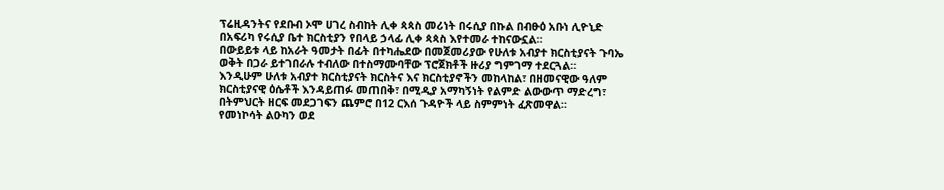ፕሬዚዳንትና የደቡብ ኦሞ ሀገረ ስብከት ሊቀ ጳጳስ መሪነት በሩሲያ በኩል በብፁዕ አቡነ ሊዮኒድ በአፍሪካ የሩሲያ ቤተ ክርስቲያን የበላይ ኃላፊ ሊቀ ጳጳስ እየተመራ ተከናውኗል።
በውይይቱ ላይ ከአራት ዓመታት በፊት በተካሔደው በመጀመሪያው የሁለቱ አብያተ ክርስቲያናት ጉባኤ ወቅት በጋራ ይተገበራሉ ተብለው በተስማሙባቸው ፕሮጀክቶች ዙሪያ ግምገማ ተደርጓል።
እንዲሁም ሁለቱ አብያተ ክርስቲያናት ክርስትና እና ክርስቲያኖችን መከላከል፣ በዘመናዊው ዓለም ክርስቲያናዊ ዕሴቶች እንዳይጠፉ መጠበቅ፣ በሚዲያ አማካኝነት የልምድ ልውውጥ ማድረግ፣ በትምህርት ዘርፍ መደጋገፍን ጨምሮ በ12 ርእሰ ጉዳዮች ላይ ስምምነት ፈጽመዋል።
የመነኮሳት ልዑካን ወደ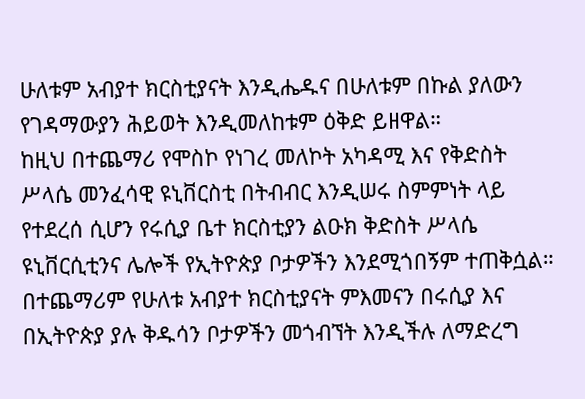ሁለቱም አብያተ ክርስቲያናት እንዲሔዱና በሁለቱም በኩል ያለውን የገዳማውያን ሕይወት እንዲመለከቱም ዕቅድ ይዘዋል።
ከዚህ በተጨማሪ የሞስኮ የነገረ መለኮት አካዳሚ እና የቅድስት ሥላሴ መንፈሳዊ ዩኒቨርስቲ በትብብር እንዲሠሩ ስምምነት ላይ የተደረሰ ሲሆን የሩሲያ ቤተ ክርስቲያን ልዑክ ቅድስት ሥላሴ ዩኒቨርሲቲንና ሌሎች የኢትዮጵያ ቦታዎችን እንደሚጎበኝም ተጠቅሷል።
በተጨማሪም የሁለቱ አብያተ ክርስቲያናት ምእመናን በሩሲያ እና በኢትዮጵያ ያሉ ቅዱሳን ቦታዎችን መጎብኘት እንዲችሉ ለማድረግ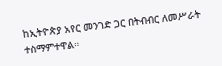ከኢትዮጵያ አየር መንገድ ጋር በትብብር ለመሥራት ተስማምተዋል።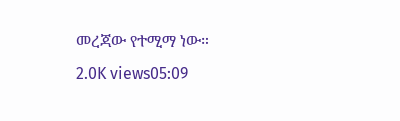መረጃው የተሚማ ነው።
2.0K views05:09